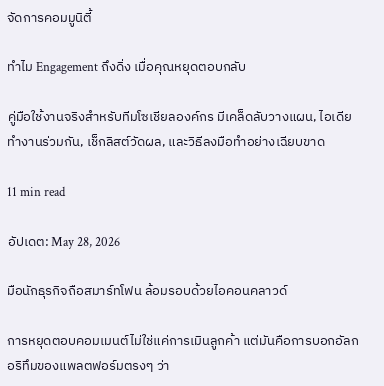จัดการคอมมูนิตี้

ทำไม Engagement ถึงดิ่ง เมื่อคุณหยุดตอบกลับ

คู่มือใช้งานจริงสำหรับทีมโซเชียลองค์กร มีเคล็ดลับวางแผน, ไอเดียทำงานร่วมกัน, เช็กลิสต์วัดผล, และวิธีลงมือทำอย่างเฉียบขาด

11 min read

อัปเดต: May 28, 2026

มือนักธุรกิจถือสมาร์ทโฟน ล้อมรอบด้วยไอคอนคลาวด์

การหยุดตอบคอมเมนต์ไม่ใช่แค่การเมินลูกค้า แต่มันคือการบอกอัลกอริทึมของแพลตฟอร์มตรงๆ ว่า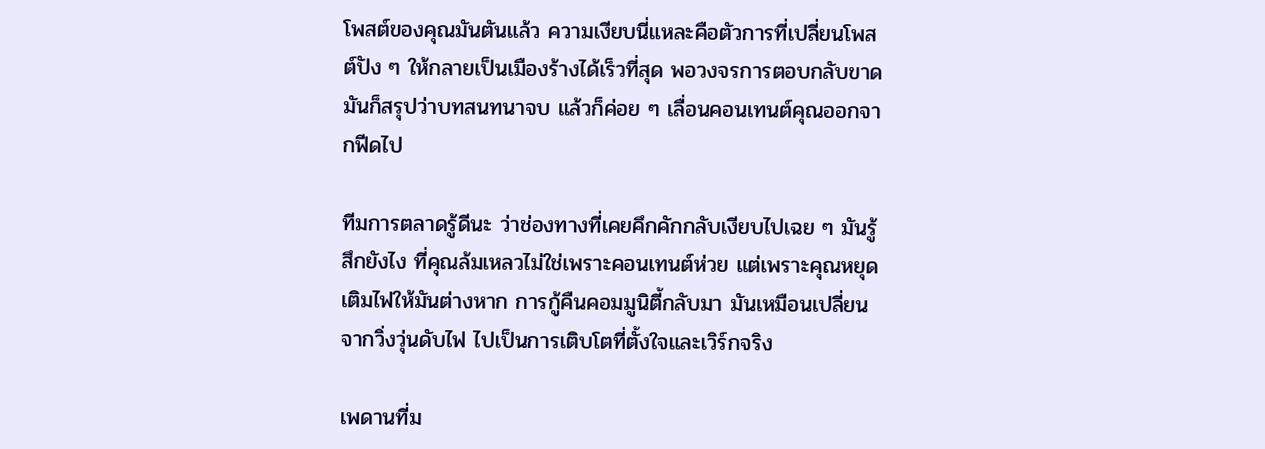โพสต์ของคุณมันตันแล้ว ความเงียบนี่แหละคือตัวการที่เปลี่ยนโพสต์ปัง ๆ ให้กลายเป็นเมืองร้างได้เร็วที่สุด พอวงจรการตอบกลับขาด มันก็สรุปว่าบทสนทนาจบ แล้วก็ค่อย ๆ เลื่อนคอนเทนต์คุณออกจากฟีดไป

ทีมการตลาดรู้ดีนะ ว่าช่องทางที่เคยคึกคักกลับเงียบไปเฉย ๆ มันรู้สึกยังไง ที่คุณล้มเหลวไม่ใช่เพราะคอนเทนต์ห่วย แต่เพราะคุณหยุดเติมไฟให้มันต่างหาก การกู้คืนคอมมูนิตี้กลับมา มันเหมือนเปลี่ยนจากวิ่งวุ่นดับไฟ ไปเป็นการเติบโตที่ตั้งใจและเวิร์กจริง

เพดานที่ม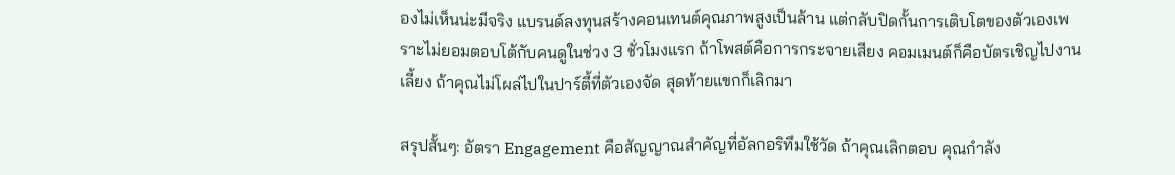องไม่เห็นน่ะมีจริง แบรนด์ลงทุนสร้างคอนเทนต์คุณภาพสูงเป็นล้าน แต่กลับปิดกั้นการเติบโตของตัวเองเพราะไม่ยอมตอบโต้กับคนดูในช่วง 3 ชั่วโมงแรก ถ้าโพสต์คือการกระจายเสียง คอมเมนต์ก็คือบัตรเชิญไปงานเลี้ยง ถ้าคุณไม่โผล่ไปในปาร์ตี้ที่ตัวเองจัด สุดท้ายแขกก็เลิกมา

สรุปสั้นๆ: อัตรา Engagement คือสัญญาณสำคัญที่อัลกอริทึมใช้วัด ถ้าคุณเลิกตอบ คุณกำลัง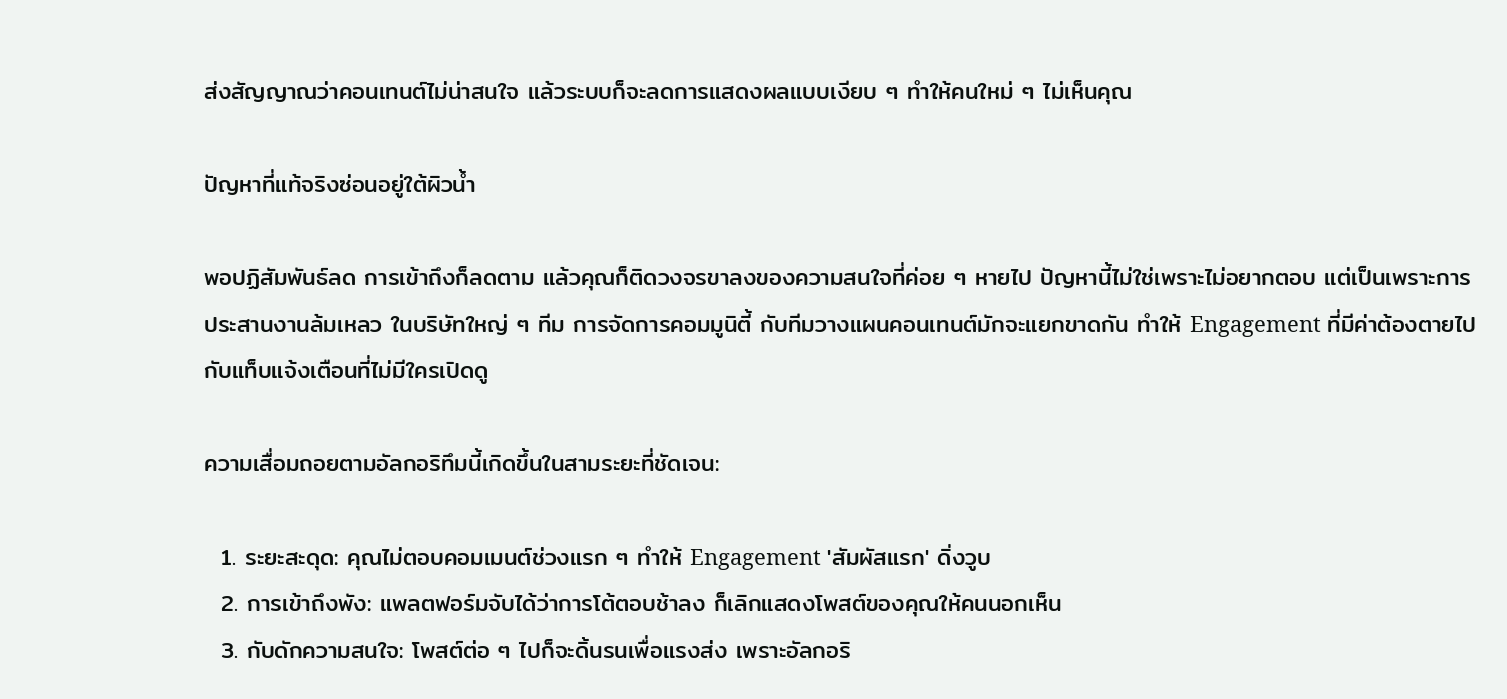ส่งสัญญาณว่าคอนเทนต์ไม่น่าสนใจ แล้วระบบก็จะลดการแสดงผลแบบเงียบ ๆ ทำให้คนใหม่ ๆ ไม่เห็นคุณ

ปัญหาที่แท้จริงซ่อนอยู่ใต้ผิวน้ำ

พอปฏิสัมพันธ์ลด การเข้าถึงก็ลดตาม แล้วคุณก็ติดวงจรขาลงของความสนใจที่ค่อย ๆ หายไป ปัญหานี้ไม่ใช่เพราะไม่อยากตอบ แต่เป็นเพราะการประสานงานล้มเหลว ในบริษัทใหญ่ ๆ ทีม การจัดการคอมมูนิตี้ กับทีมวางแผนคอนเทนต์มักจะแยกขาดกัน ทำให้ Engagement ที่มีค่าต้องตายไปกับแท็บแจ้งเตือนที่ไม่มีใครเปิดดู

ความเสื่อมถอยตามอัลกอริทึมนี้เกิดขึ้นในสามระยะที่ชัดเจน:

  1. ระยะสะดุด: คุณไม่ตอบคอมเมนต์ช่วงแรก ๆ ทำให้ Engagement 'สัมผัสแรก' ดิ่งวูบ
  2. การเข้าถึงพัง: แพลตฟอร์มจับได้ว่าการโต้ตอบช้าลง ก็เลิกแสดงโพสต์ของคุณให้คนนอกเห็น
  3. กับดักความสนใจ: โพสต์ต่อ ๆ ไปก็จะดิ้นรนเพื่อแรงส่ง เพราะอัลกอริ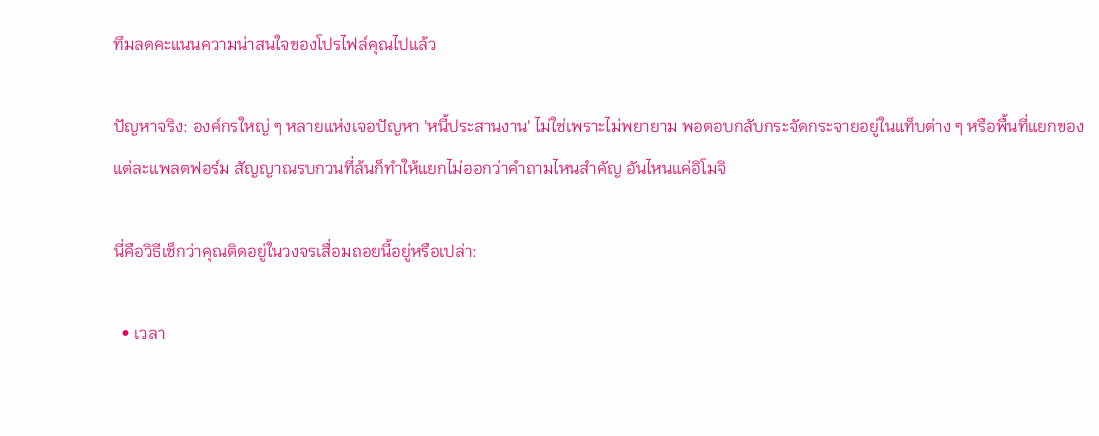ทึมลดคะแนนความน่าสนใจของโปรไฟล์คุณไปแล้ว

ปัญหาจริง: องค์กรใหญ่ ๆ หลายแห่งเจอปัญหา 'หนี้ประสานงาน' ไม่ใช่เพราะไม่พยายาม พอตอบกลับกระจัดกระจายอยู่ในแท็บต่าง ๆ หรือพื้นที่แยกของแต่ละแพลตฟอร์ม สัญญาณรบกวนที่ล้นก็ทำให้แยกไม่ออกว่าคำถามไหนสำคัญ อันไหนแค่อิโมจิ

นี่คือวิธีเช็กว่าคุณติดอยู่ในวงจรเสื่อมถอยนี้อยู่หรือเปล่า:

  • เวลา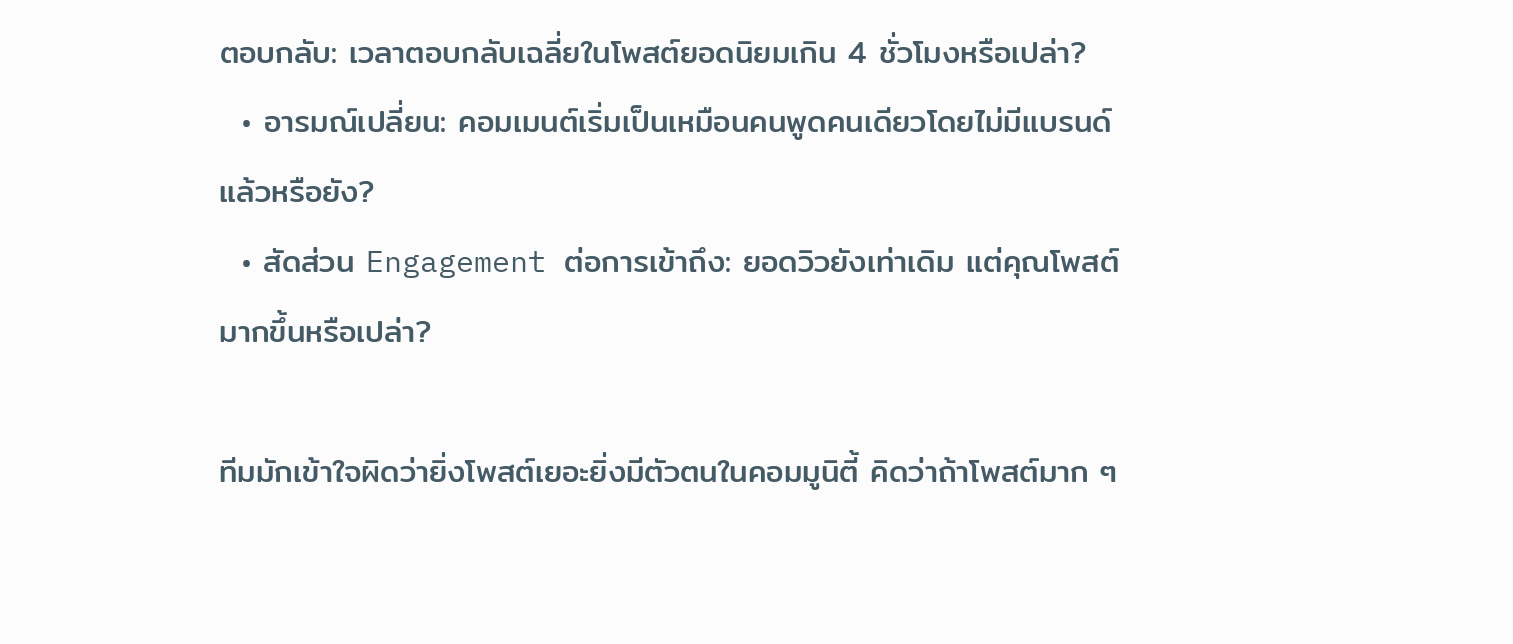ตอบกลับ: เวลาตอบกลับเฉลี่ยในโพสต์ยอดนิยมเกิน 4 ชั่วโมงหรือเปล่า?
  • อารมณ์เปลี่ยน: คอมเมนต์เริ่มเป็นเหมือนคนพูดคนเดียวโดยไม่มีแบรนด์แล้วหรือยัง?
  • สัดส่วน Engagement ต่อการเข้าถึง: ยอดวิวยังเท่าเดิม แต่คุณโพสต์มากขึ้นหรือเปล่า?

ทีมมักเข้าใจผิดว่ายิ่งโพสต์เยอะยิ่งมีตัวตนในคอมมูนิตี้ คิดว่าถ้าโพสต์มาก ๆ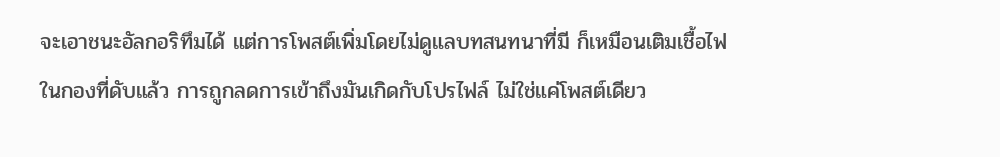จะเอาชนะอัลกอริทึมได้ แต่การโพสต์เพิ่มโดยไม่ดูแลบทสนทนาที่มี ก็เหมือนเติมเชื้อไฟในกองที่ดับแล้ว การถูกลดการเข้าถึงมันเกิดกับโปรไฟล์ ไม่ใช่แค่โพสต์เดียว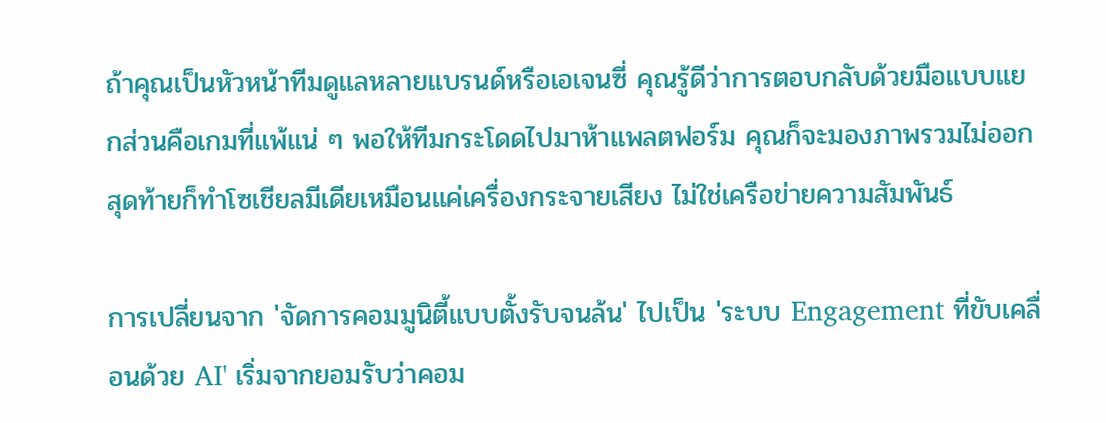ถ้าคุณเป็นหัวหน้าทีมดูแลหลายแบรนด์หรือเอเจนซี่ คุณรู้ดีว่าการตอบกลับด้วยมือแบบแยกส่วนคือเกมที่แพ้แน่ ๆ พอให้ทีมกระโดดไปมาห้าแพลตฟอร์ม คุณก็จะมองภาพรวมไม่ออก สุดท้ายก็ทำโซเชียลมีเดียเหมือนแค่เครื่องกระจายเสียง ไม่ใช่เครือข่ายความสัมพันธ์

การเปลี่ยนจาก 'จัดการคอมมูนิตี้แบบตั้งรับจนล้น' ไปเป็น 'ระบบ Engagement ที่ขับเคลื่อนด้วย AI' เริ่มจากยอมรับว่าคอม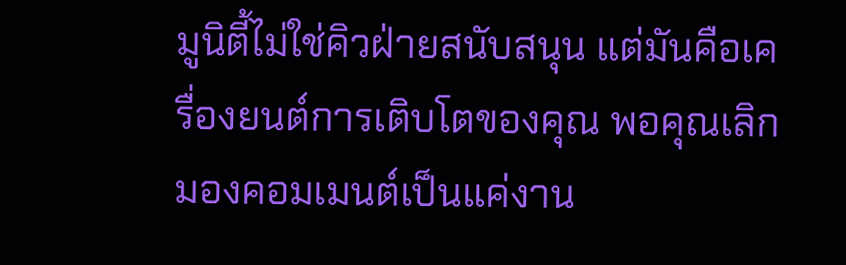มูนิตี้ไม่ใช่คิวฝ่ายสนับสนุน แต่มันคือเครื่องยนต์การเติบโตของคุณ พอคุณเลิกมองคอมเมนต์เป็นแค่งาน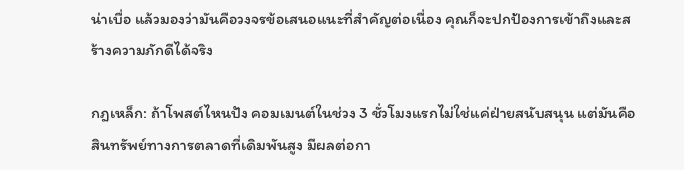น่าเบื่อ แล้วมองว่ามันคือวงจรข้อเสนอแนะที่สำคัญต่อเนื่อง คุณก็จะปกป้องการเข้าถึงและสร้างความภักดีได้จริง

กฎเหล็ก: ถ้าโพสต์ไหนปัง คอมเมนต์ในช่วง 3 ชั่วโมงแรกไม่ใช่แค่ฝ่ายสนับสนุน แต่มันคือสินทรัพย์ทางการตลาดที่เดิมพันสูง มีผลต่อกา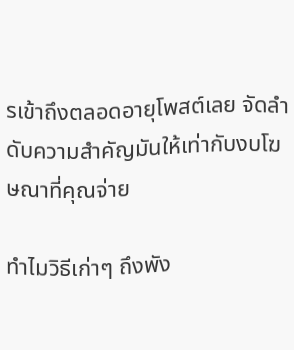รเข้าถึงตลอดอายุโพสต์เลย จัดลำดับความสำคัญมันให้เท่ากับงบโฆษณาที่คุณจ่าย

ทำไมวิธีเก่าๆ ถึงพัง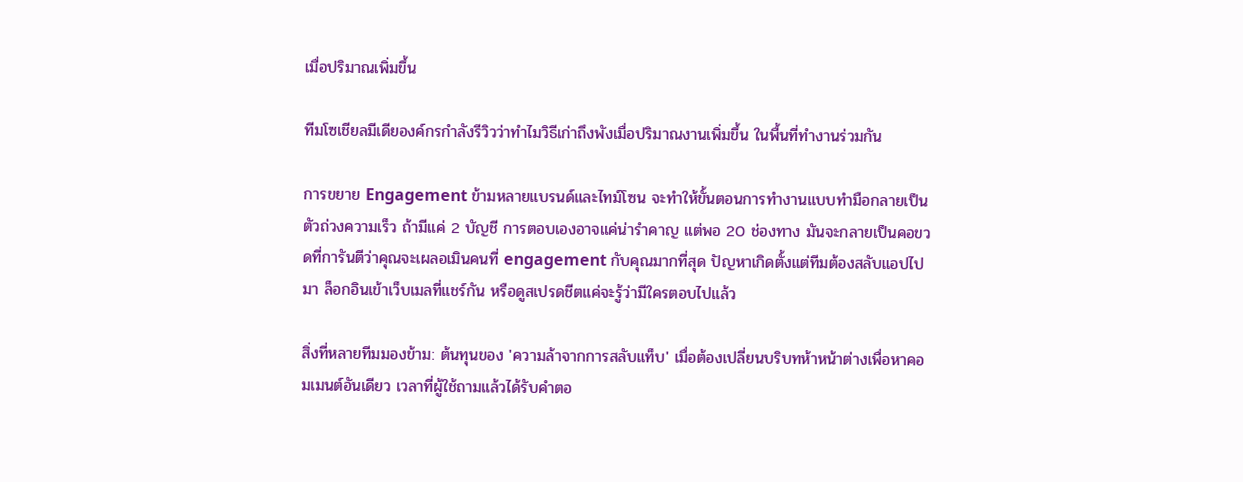เมื่อปริมาณเพิ่มขึ้น

ทีมโซเชียลมีเดียองค์กรกำลังรีวิวว่าทำไมวิธีเก่าถึงพังเมื่อปริมาณงานเพิ่มขึ้น ในพื้นที่ทำงานร่วมกัน

การขยาย Engagement ข้ามหลายแบรนด์และไทม์โซน จะทำให้ขั้นตอนการทำงานแบบทำมือกลายเป็นตัวถ่วงความเร็ว ถ้ามีแค่ 2 บัญชี การตอบเองอาจแค่น่ารำคาญ แต่พอ 20 ช่องทาง มันจะกลายเป็นคอขวดที่การันตีว่าคุณจะเผลอเมินคนที่ engagement กับคุณมากที่สุด ปัญหาเกิดตั้งแต่ทีมต้องสลับแอปไปมา ล็อกอินเข้าเว็บเมลที่แชร์กัน หรือดูสเปรดชีตแค่จะรู้ว่ามีใครตอบไปแล้ว

สิ่งที่หลายทีมมองข้าม: ต้นทุนของ 'ความล้าจากการสลับแท็บ' เมื่อต้องเปลี่ยนบริบทห้าหน้าต่างเพื่อหาคอมเมนต์อันเดียว เวลาที่ผู้ใช้ถามแล้วได้รับคำตอ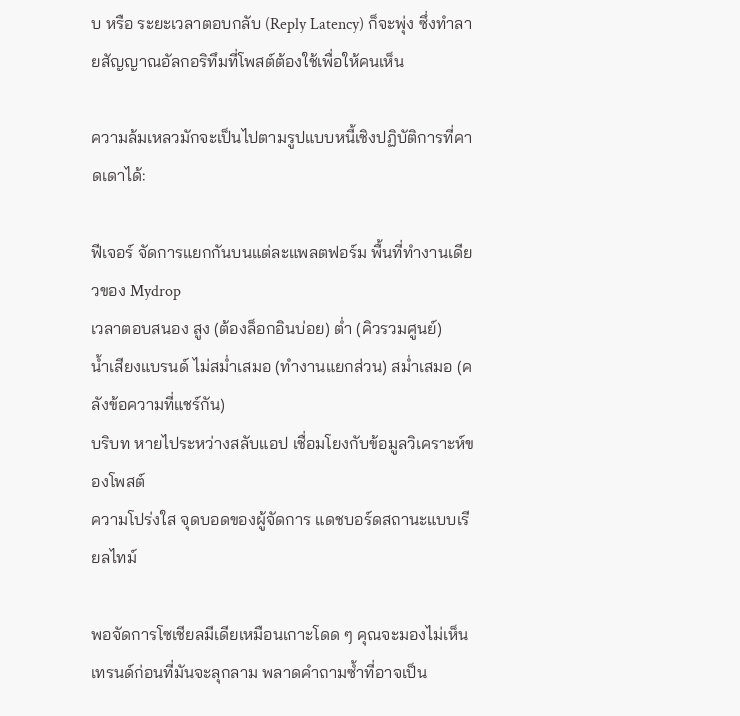บ หรือ ระยะเวลาตอบกลับ (Reply Latency) ก็จะพุ่ง ซึ่งทำลายสัญญาณอัลกอริทึมที่โพสต์ต้องใช้เพื่อให้คนเห็น

ความล้มเหลวมักจะเป็นไปตามรูปแบบหนี้เชิงปฏิบัติการที่คาดเดาได้:

ฟีเจอร์ จัดการแยกกันบนแต่ละแพลตฟอร์ม พื้นที่ทำงานเดียวของ Mydrop
เวลาตอบสนอง สูง (ต้องล็อกอินบ่อย) ต่ำ (คิวรวมศูนย์)
น้ำเสียงแบรนด์ ไม่สม่ำเสมอ (ทำงานแยกส่วน) สม่ำเสมอ (คลังข้อความที่แชร์กัน)
บริบท หายไประหว่างสลับแอป เชื่อมโยงกับข้อมูลวิเคราะห์ของโพสต์
ความโปร่งใส จุดบอดของผู้จัดการ แดชบอร์ดสถานะแบบเรียลไทม์

พอจัดการโซเชียลมีเดียเหมือนเกาะโดด ๆ คุณจะมองไม่เห็นเทรนด์ก่อนที่มันจะลุกลาม พลาดคำถามซ้ำที่อาจเป็น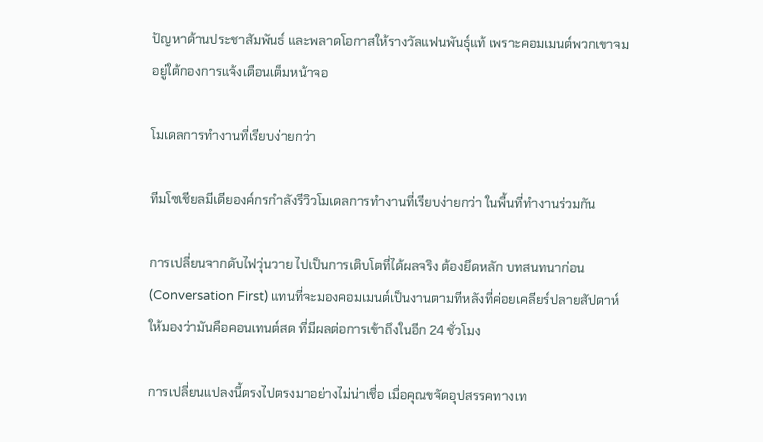ปัญหาด้านประชาสัมพันธ์ และพลาดโอกาสให้รางวัลแฟนพันธุ์แท้ เพราะคอมเมนต์พวกเขาจมอยู่ใต้กองการแจ้งเตือนเต็มหน้าจอ

โมเดลการทำงานที่เรียบง่ายกว่า

ทีมโซเชียลมีเดียองค์กรกำลังรีวิวโมเดลการทำงานที่เรียบง่ายกว่า ในพื้นที่ทำงานร่วมกัน

การเปลี่ยนจากดับไฟวุ่นวาย ไปเป็นการเติบโตที่ได้ผลจริง ต้องยึดหลัก บทสนทนาก่อน (Conversation First) แทนที่จะมองคอมเมนต์เป็นงานตามทีหลังที่ค่อยเคลียร์ปลายสัปดาห์ ให้มองว่ามันคือคอนเทนต์สด ที่มีผลต่อการเข้าถึงในอีก 24 ชั่วโมง

การเปลี่ยนแปลงนี้ตรงไปตรงมาอย่างไม่น่าเชื่อ เมื่อคุณขจัดอุปสรรคทางเท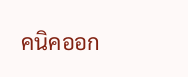คนิคออก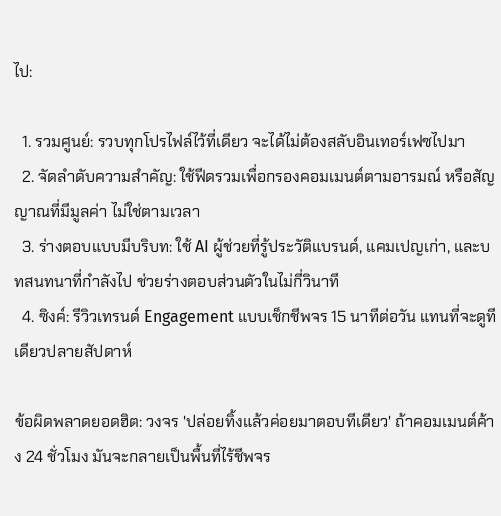ไป:

  1. รวมศูนย์: รวบทุกโปรไฟล์ไว้ที่เดียว จะได้ไม่ต้องสลับอินเทอร์เฟซไปมา
  2. จัดลำดับความสำคัญ: ใช้ฟีดรวมเพื่อกรองคอมเมนต์ตามอารมณ์ หรือสัญญาณที่มีมูลค่า ไม่ใช่ตามเวลา
  3. ร่างตอบแบบมีบริบท: ใช้ AI ผู้ช่วยที่รู้ประวัติแบรนด์, แคมเปญเก่า, และบทสนทนาที่กำลังไป ช่วยร่างตอบส่วนตัวในไม่กี่วินาที
  4. ซิงค์: รีวิวเทรนด์ Engagement แบบเช็กชีพจร 15 นาทีต่อวัน แทนที่จะดูทีเดียวปลายสัปดาห์

ข้อผิดพลาดยอดฮิต: วงจร 'ปล่อยทิ้งแล้วค่อยมาตอบทีเดียว' ถ้าคอมเมนต์ค้าง 24 ชั่วโมง มันจะกลายเป็นพื้นที่ไร้ชีพจร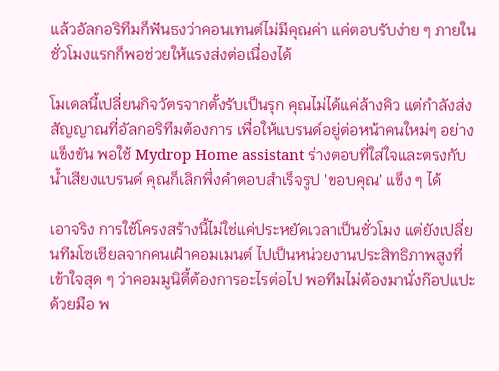แล้วอัลกอริทึมก็ฟันธงว่าคอนเทนต์ไม่มีคุณค่า แค่ตอบรับง่าย ๆ ภายในชั่วโมงแรกก็พอช่วยให้แรงส่งต่อเนื่องได้

โมเดลนี้เปลี่ยนกิจวัตรจากตั้งรับเป็นรุก คุณไม่ได้แค่ล้างคิว แต่กำลังส่งสัญญาณที่อัลกอริทึมต้องการ เพื่อให้แบรนด์อยู่ต่อหน้าคนใหม่ๆ อย่างแข็งขัน พอใช้ Mydrop Home assistant ร่างตอบที่ใส่ใจและตรงกับน้ำเสียงแบรนด์ คุณก็เลิกพึ่งคำตอบสำเร็จรูป 'ขอบคุณ' แข็ง ๆ ได้

เอาจริง การใช้โครงสร้างนี้ไม่ใช่แค่ประหยัดเวลาเป็นชั่วโมง แต่ยังเปลี่ยนทีมโซเชียลจากคนเฝ้าคอมเมนต์ ไปเป็นหน่วยงานประสิทธิภาพสูงที่เข้าใจสุด ๆ ว่าคอมมูนิตี้ต้องการอะไรต่อไป พอทีมไม่ต้องมานั่งก๊อปแปะด้วยมือ พ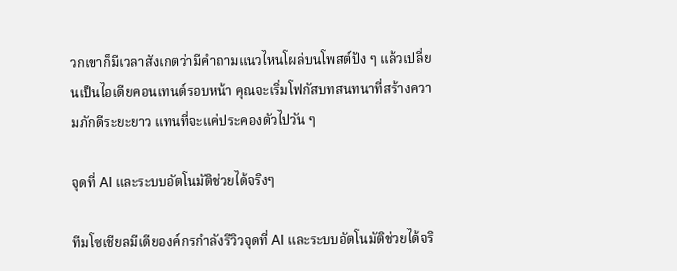วกเขาก็มีเวลาสังเกตว่ามีคำถามแนวไหนโผล่บนโพสต์ปัง ๆ แล้วเปลี่ยนเป็นไอเดียคอนเทนต์รอบหน้า คุณจะเริ่มโฟกัสบทสนทนาที่สร้างความภักดีระยะยาว แทนที่จะแค่ประคองตัวไปวัน ๆ

จุดที่ AI และระบบอัตโนมัติช่วยได้จริงๆ

ทีมโซเชียลมีเดียองค์กรกำลังรีวิวจุดที่ AI และระบบอัตโนมัติช่วยได้จริ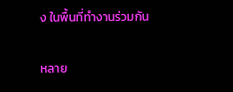ง ในพื้นที่ทำงานร่วมกัน

หลาย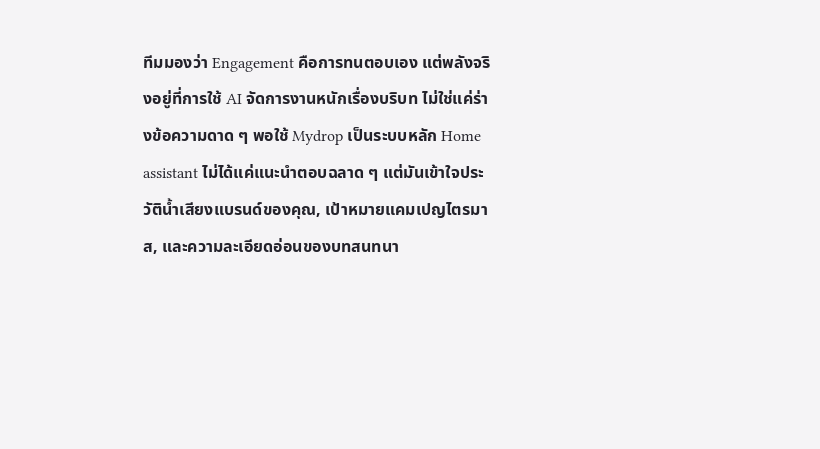ทีมมองว่า Engagement คือการทนตอบเอง แต่พลังจริงอยู่ที่การใช้ AI จัดการงานหนักเรื่องบริบท ไม่ใช่แค่ร่างข้อความดาด ๆ พอใช้ Mydrop เป็นระบบหลัก Home assistant ไม่ได้แค่แนะนำตอบฉลาด ๆ แต่มันเข้าใจประวัติน้ำเสียงแบรนด์ของคุณ, เป้าหมายแคมเปญไตรมาส, และความละเอียดอ่อนของบทสนทนา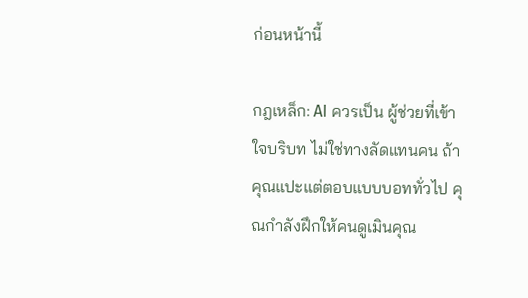ก่อนหน้านี้

กฎเหล็ก: AI ควรเป็น ผู้ช่วยที่เข้าใจบริบท ไม่ใช่ทางลัดแทนคน ถ้าคุณแปะแต่ตอบแบบบอททั่วไป คุณกำลังฝึกให้คนดูเมินคุณ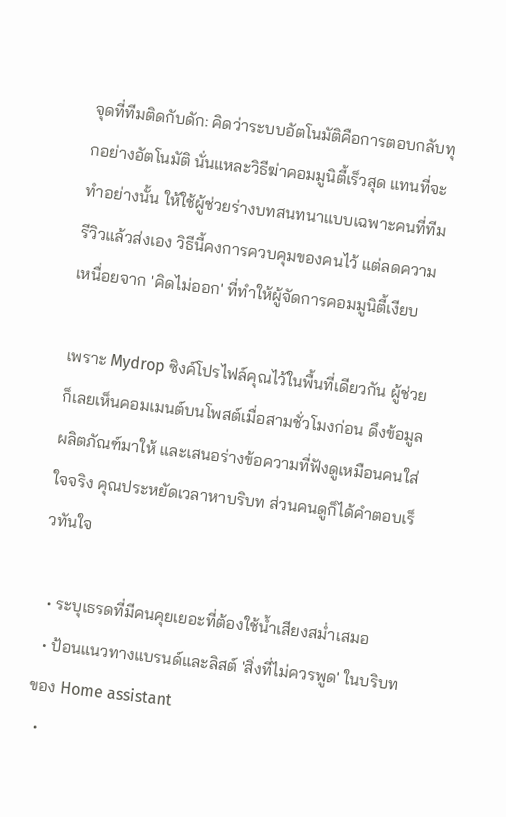จุดที่ทีมติดกับดัก: คิดว่าระบบอัตโนมัติคือการตอบกลับทุกอย่างอัตโนมัติ นั่นแหละวิธีฆ่าคอมมูนิตี้เร็วสุด แทนที่จะทำอย่างนั้น ให้ใช้ผู้ช่วยร่างบทสนทนาแบบเฉพาะคนที่ทีมรีวิวแล้วส่งเอง วิธีนี้คงการควบคุมของคนไว้ แต่ลดความเหนื่อยจาก 'คิดไม่ออก' ที่ทำให้ผู้จัดการคอมมูนิตี้เงียบ

เพราะ Mydrop ซิงค์โปรไฟล์คุณไว้ในพื้นที่เดียวกัน ผู้ช่วยก็เลยเห็นคอมเมนต์บนโพสต์เมื่อสามชั่วโมงก่อน ดึงข้อมูลผลิตภัณฑ์มาให้ และเสนอร่างข้อความที่ฟังดูเหมือนคนใส่ใจจริง คุณประหยัดเวลาหาบริบท ส่วนคนดูก็ได้คำตอบเร็วทันใจ

  • ระบุเธรดที่มีคนคุยเยอะที่ต้องใช้น้ำเสียงสม่ำเสมอ
  • ป้อนแนวทางแบรนด์และลิสต์ 'สิ่งที่ไม่ควรพูด' ในบริบทของ Home assistant
  •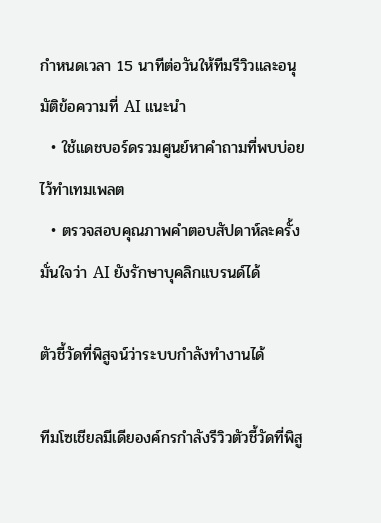กำหนดเวลา 15 นาทีต่อวันให้ทีมรีวิวและอนุมัติข้อความที่ AI แนะนำ
  • ใช้แดชบอร์ดรวมศูนย์หาคำถามที่พบบ่อยไว้ทำเทมเพลต
  • ตรวจสอบคุณภาพคำตอบสัปดาห์ละครั้ง มั่นใจว่า AI ยังรักษาบุคลิกแบรนด์ได้

ตัวชี้วัดที่พิสูจน์ว่าระบบกำลังทำงานได้

ทีมโซเชียลมีเดียองค์กรกำลังรีวิวตัวชี้วัดที่พิสู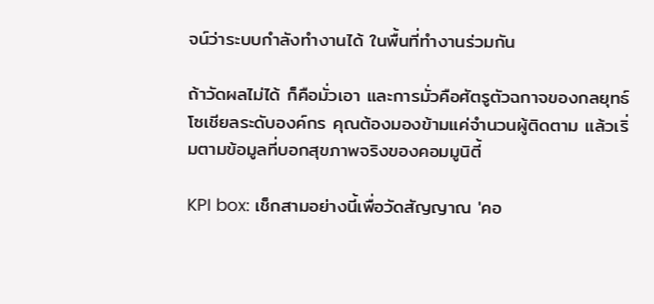จน์ว่าระบบกำลังทำงานได้ ในพื้นที่ทำงานร่วมกัน

ถ้าวัดผลไม่ได้ ก็คือมั่วเอา และการมั่วคือศัตรูตัวฉกาจของกลยุทธ์โซเชียลระดับองค์กร คุณต้องมองข้ามแค่จำนวนผู้ติดตาม แล้วเริ่มตามข้อมูลที่บอกสุขภาพจริงของคอมมูนิตี้

KPI box: เช็กสามอย่างนี้เพื่อวัดสัญญาณ 'คอ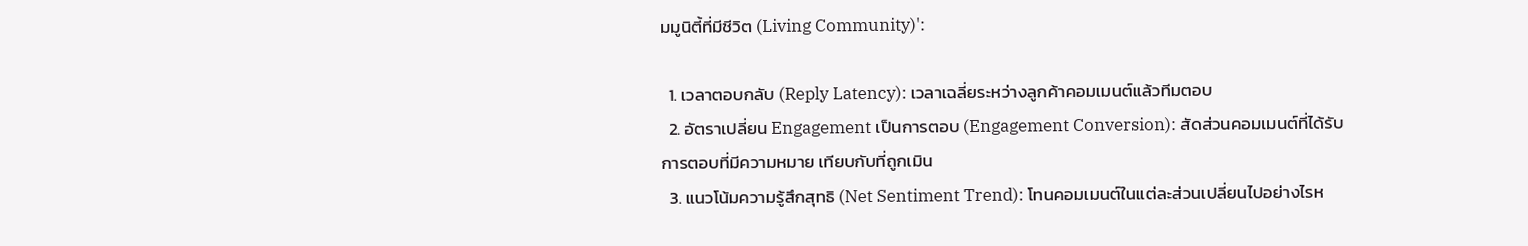มมูนิตี้ที่มีชีวิต (Living Community)':

  1. เวลาตอบกลับ (Reply Latency): เวลาเฉลี่ยระหว่างลูกค้าคอมเมนต์แล้วทีมตอบ
  2. อัตราเปลี่ยน Engagement เป็นการตอบ (Engagement Conversion): สัดส่วนคอมเมนต์ที่ได้รับการตอบที่มีความหมาย เทียบกับที่ถูกเมิน
  3. แนวโน้มความรู้สึกสุทธิ (Net Sentiment Trend): โทนคอมเมนต์ในแต่ละส่วนเปลี่ยนไปอย่างไรห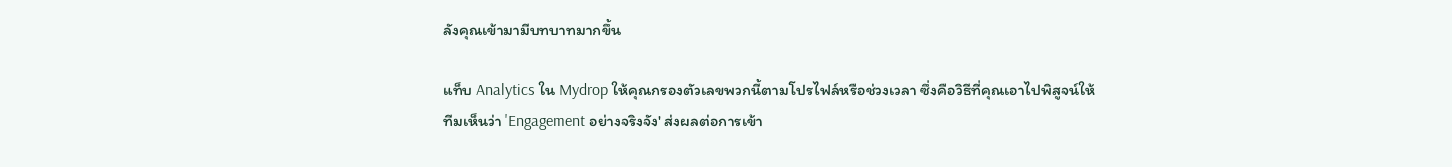ลังคุณเข้ามามีบทบาทมากขึ้น

แท็บ Analytics ใน Mydrop ให้คุณกรองตัวเลขพวกนี้ตามโปรไฟล์หรือช่วงเวลา ซึ่งคือวิธีที่คุณเอาไปพิสูจน์ให้ทีมเห็นว่า 'Engagement อย่างจริงจัง' ส่งผลต่อการเข้า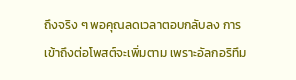ถึงจริง ๆ พอคุณลดเวลาตอบกลับลง การเข้าถึงต่อโพสต์จะเพิ่มตาม เพราะอัลกอริทึม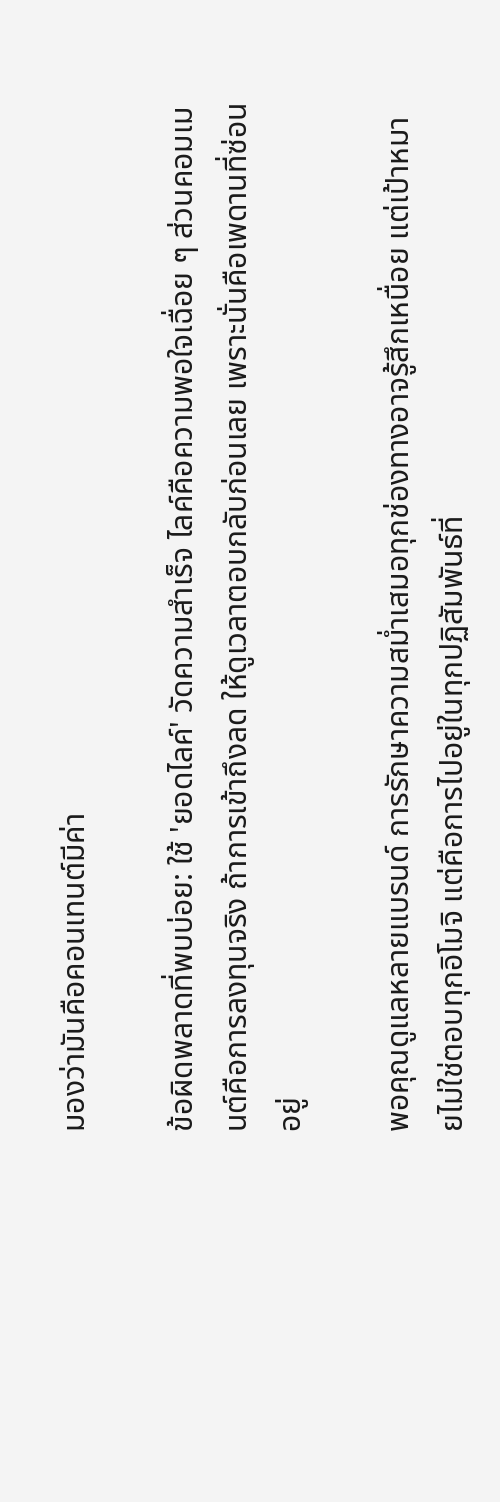มองว่ามันคือคอนเทนต์มีค่า

ข้อผิดพลาดที่พบบ่อย: ใช้ 'ยอดไลค์' วัดความสำเร็จ ไลค์คือความพอใจเฉื่อย ๆ ส่วนคอมเมนต์คือการลงทุนจริง ถ้าการเข้าถึงลด ให้ดูเวลาตอบกลับก่อนเลย เพราะนั่นคือเพดานที่ซ่อนอยู่

พอคุณดูแลหลายแบรนด์ การรักษาความสม่ำเสมอทุกช่องทางอาจรู้สึกเหนื่อย แต่เป้าหมายไม่ใช่ตอบทุกอิโมจิ แต่คือการไปอยู่ในทุกปฏิสัมพันธ์ที่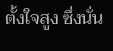ตั้งใจสูง ซึ่งนั่น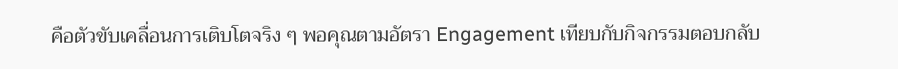คือตัวขับเคลื่อนการเติบโตจริง ๆ พอคุณตามอัตรา Engagement เทียบกับกิจกรรมตอบกลับ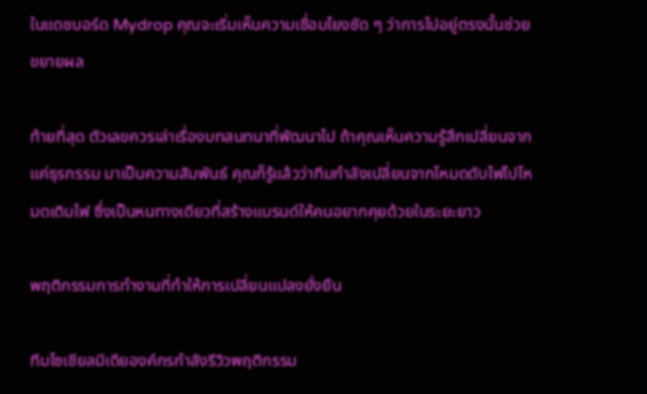ในแดชบอร์ด Mydrop คุณจะเริ่มเห็นความเชื่อมโยงชัด ๆ ว่าการไปอยู่ตรงนั้นช่วยขยายผล

ท้ายที่สุด ตัวเลขควรเล่าเรื่องบทสนทนาที่พัฒนาไป ถ้าคุณเห็นความรู้สึกเปลี่ยนจากแค่ธุรกรรม มาเป็นความสัมพันธ์ คุณก็รู้แล้วว่าทีมกำลังเปลี่ยนจากโหมดดับไฟไปโหมดเติมไฟ ซึ่งเป็นหนทางเดียวที่สร้างแบรนด์ให้คนอยากคุยด้วยในระยะยาว

พฤติกรรมการทำงานที่ทำให้การเปลี่ยนแปลงยั่งยืน

ทีมโซเชียลมีเดียองค์กรกำลังรีวิวพฤติกรรม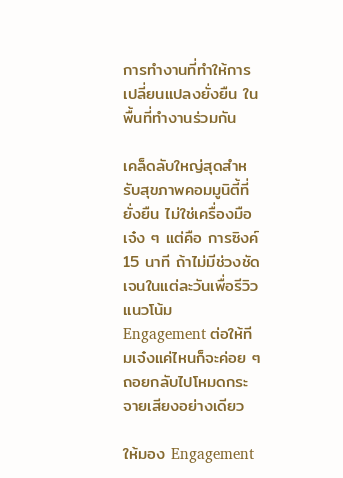การทำงานที่ทำให้การเปลี่ยนแปลงยั่งยืน ในพื้นที่ทำงานร่วมกัน

เคล็ดลับใหญ่สุดสำหรับสุขภาพคอมมูนิตี้ที่ยั่งยืน ไม่ใช่เครื่องมือเจ๋ง ๆ แต่คือ การซิงค์ 15 นาที ถ้าไม่มีช่วงชัดเจนในแต่ละวันเพื่อรีวิวแนวโน้ม Engagement ต่อให้ทีมเจ๋งแค่ไหนก็จะค่อย ๆ ถอยกลับไปโหมดกระจายเสียงอย่างเดียว

ให้มอง Engagement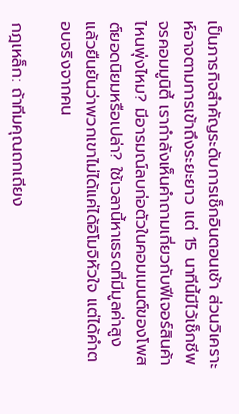เป็นภารกิจสำคัญระดับการเช็กอินตอนเช้า ส่วนวิเคราะห์อาจตามการเข้าถึงระยะยาว แต่ 15 นาทีนี้มีไว้เช็กชีพจรคอมมูนิตี้ เรากำลังเห็นคำถามเกี่ยวกับฟีเจอร์สินค้าไหนพุ่งไหม? มีอารมณ์ลบก่อตัวในคอมเมนต์ของโพสต์ยอดนิยมหรือเปล่า? ใช้เวลานี้หาเธรดที่มีมูลค่าสูง แล้วยืนยันว่าพวกเขาไม่ได้แค่ได้อิโมจิหัวใจ แต่ได้คำตอบจริงจากคน

กฎเหล็ก: ถ้าทีมคุณถกเถียง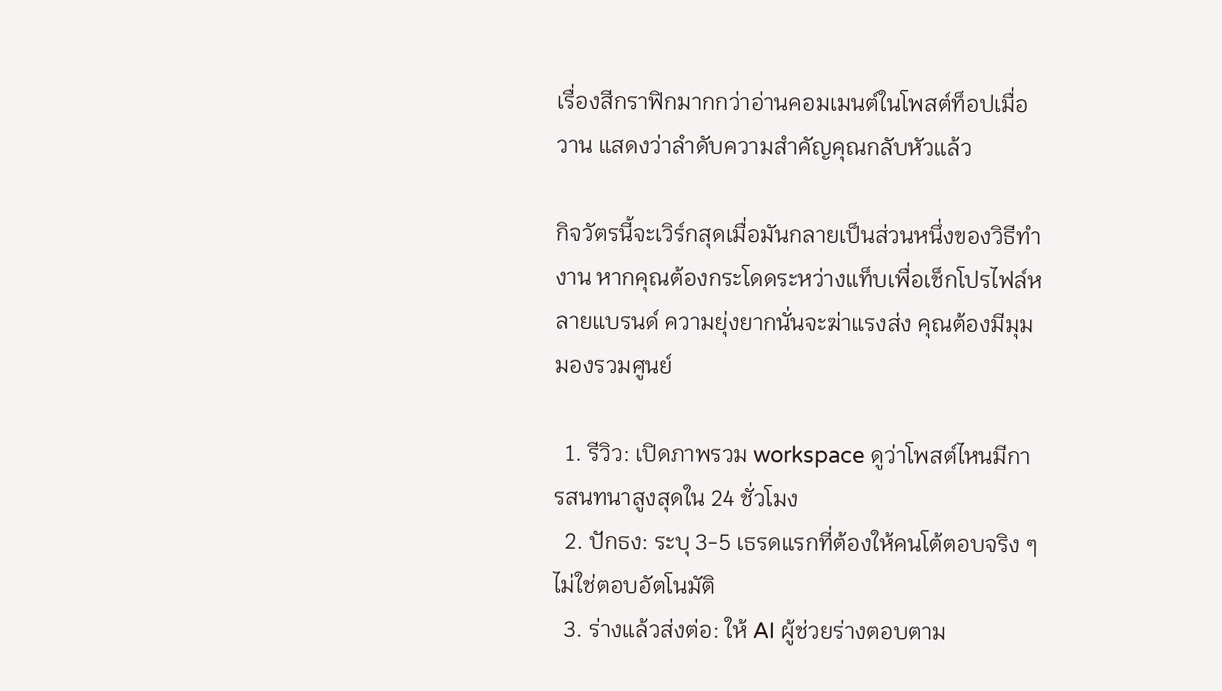เรื่องสีกราฟิกมากกว่าอ่านคอมเมนต์ในโพสต์ท็อปเมื่อวาน แสดงว่าลำดับความสำคัญคุณกลับหัวแล้ว

กิจวัตรนี้จะเวิร์กสุดเมื่อมันกลายเป็นส่วนหนึ่งของวิธีทำงาน หากคุณต้องกระโดดระหว่างแท็บเพื่อเช็กโปรไฟล์หลายแบรนด์ ความยุ่งยากนั่นจะฆ่าแรงส่ง คุณต้องมีมุมมองรวมศูนย์

  1. รีวิว: เปิดภาพรวม workspace ดูว่าโพสต์ไหนมีการสนทนาสูงสุดใน 24 ชั่วโมง
  2. ปักธง: ระบุ 3-5 เธรดแรกที่ต้องให้คนโต้ตอบจริง ๆ ไม่ใช่ตอบอัตโนมัติ
  3. ร่างแล้วส่งต่อ: ให้ AI ผู้ช่วยร่างตอบตาม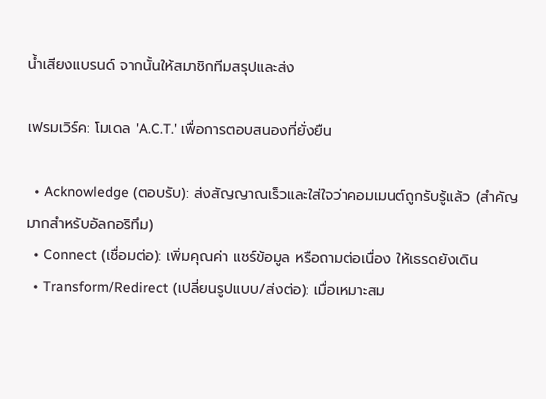น้ำเสียงแบรนด์ จากนั้นให้สมาชิกทีมสรุปและส่ง

เฟรมเวิร์ค: โมเดล 'A.C.T.' เพื่อการตอบสนองที่ยั่งยืน

  • Acknowledge (ตอบรับ): ส่งสัญญาณเร็วและใส่ใจว่าคอมเมนต์ถูกรับรู้แล้ว (สำคัญมากสำหรับอัลกอริทึม)
  • Connect (เชื่อมต่อ): เพิ่มคุณค่า แชร์ข้อมูล หรือถามต่อเนื่อง ให้เธรดยังเดิน
  • Transform/Redirect (เปลี่ยนรูปแบบ/ส่งต่อ): เมื่อเหมาะสม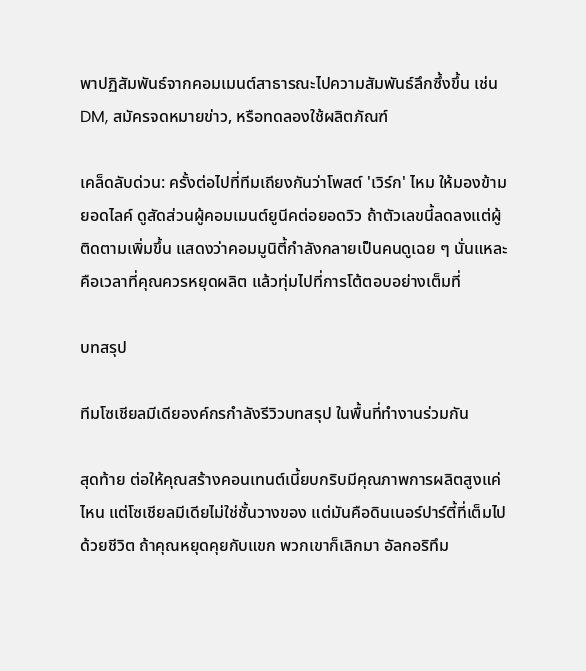พาปฏิสัมพันธ์จากคอมเมนต์สาธารณะไปความสัมพันธ์ลึกซึ้งขึ้น เช่น DM, สมัครจดหมายข่าว, หรือทดลองใช้ผลิตภัณฑ์

เคล็ดลับด่วน: ครั้งต่อไปที่ทีมเถียงกันว่าโพสต์ 'เวิร์ก' ไหม ให้มองข้ามยอดไลค์ ดูสัดส่วนผู้คอมเมนต์ยูนีคต่อยอดวิว ถ้าตัวเลขนี้ลดลงแต่ผู้ติดตามเพิ่มขึ้น แสดงว่าคอมมูนิตี้กำลังกลายเป็นคนดูเฉย ๆ นั่นแหละคือเวลาที่คุณควรหยุดผลิต แล้วทุ่มไปที่การโต้ตอบอย่างเต็มที่

บทสรุป

ทีมโซเชียลมีเดียองค์กรกำลังรีวิวบทสรุป ในพื้นที่ทำงานร่วมกัน

สุดท้าย ต่อให้คุณสร้างคอนเทนต์เนี้ยบกริบมีคุณภาพการผลิตสูงแค่ไหน แต่โซเชียลมีเดียไม่ใช่ชั้นวางของ แต่มันคือดินเนอร์ปาร์ตี้ที่เต็มไปด้วยชีวิต ถ้าคุณหยุดคุยกับแขก พวกเขาก็เลิกมา อัลกอริทึม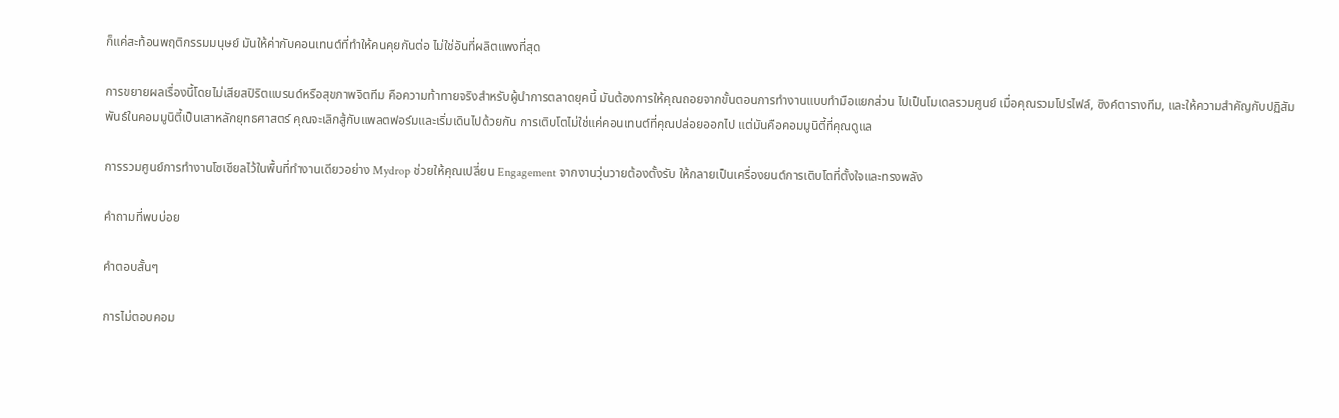ก็แค่สะท้อนพฤติกรรมมนุษย์ มันให้ค่ากับคอนเทนต์ที่ทำให้คนคุยกันต่อ ไม่ใช่อันที่ผลิตแพงที่สุด

การขยายผลเรื่องนี้โดยไม่เสียสปิริตแบรนด์หรือสุขภาพจิตทีม คือความท้าทายจริงสำหรับผู้นำการตลาดยุคนี้ มันต้องการให้คุณถอยจากขั้นตอนการทำงานแบบทำมือแยกส่วน ไปเป็นโมเดลรวมศูนย์ เมื่อคุณรวมโปรไฟล์, ซิงค์ตารางทีม, และให้ความสำคัญกับปฏิสัมพันธ์ในคอมมูนิตี้เป็นเสาหลักยุทธศาสตร์ คุณจะเลิกสู้กับแพลตฟอร์มและเริ่มเดินไปด้วยกัน การเติบโตไม่ใช่แค่คอนเทนต์ที่คุณปล่อยออกไป แต่มันคือคอมมูนิตี้ที่คุณดูแล

การรวมศูนย์การทำงานโซเชียลไว้ในพื้นที่ทำงานเดียวอย่าง Mydrop ช่วยให้คุณเปลี่ยน Engagement จากงานวุ่นวายต้องตั้งรับ ให้กลายเป็นเครื่องยนต์การเติบโตที่ตั้งใจและทรงพลัง

คำถามที่พบบ่อย

คำตอบสั้นๆ

การไม่ตอบคอม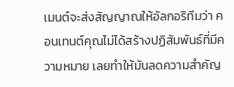เมนต์จะส่งสัญญาณให้อัลกอริทึมว่า คอนเทนต์คุณไม่ได้สร้างปฏิสัมพันธ์ที่มีความหมาย เลยทำให้มันลดความสำคัญ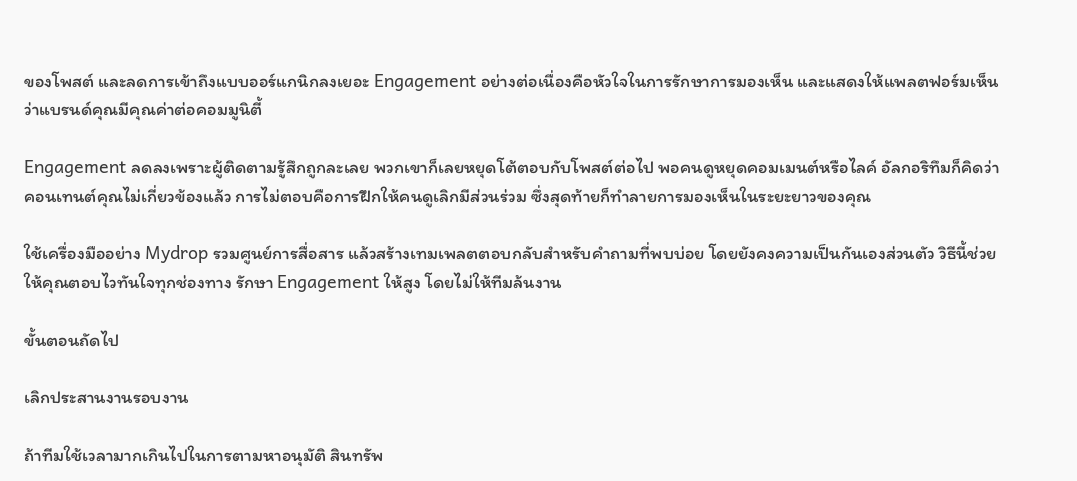ของโพสต์ และลดการเข้าถึงแบบออร์แกนิกลงเยอะ Engagement อย่างต่อเนื่องคือหัวใจในการรักษาการมองเห็น และแสดงให้แพลตฟอร์มเห็นว่าแบรนด์คุณมีคุณค่าต่อคอมมูนิตี้

Engagement ลดลงเพราะผู้ติดตามรู้สึกถูกละเลย พวกเขาก็เลยหยุดโต้ตอบกับโพสต์ต่อไป พอคนดูหยุดคอมเมนต์หรือไลค์ อัลกอริทึมก็คิดว่าคอนเทนต์คุณไม่เกี่ยวข้องแล้ว การไม่ตอบคือการฝึกให้คนดูเลิกมีส่วนร่วม ซึ่งสุดท้ายก็ทำลายการมองเห็นในระยะยาวของคุณ

ใช้เครื่องมืออย่าง Mydrop รวมศูนย์การสื่อสาร แล้วสร้างเทมเพลตตอบกลับสำหรับคำถามที่พบบ่อย โดยยังคงความเป็นกันเองส่วนตัว วิธีนี้ช่วยให้คุณตอบไวทันใจทุกช่องทาง รักษา Engagement ให้สูง โดยไม่ให้ทีมล้นงาน

ขั้นตอนถัดไป

เลิกประสานงานรอบงาน

ถ้าทีมใช้เวลามากเกินไปในการตามหาอนุมัติ สินทรัพ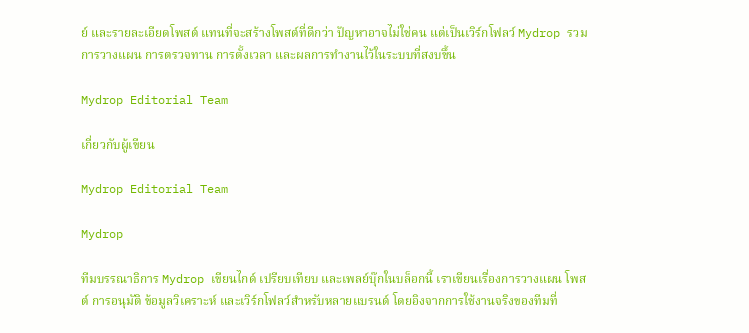ย์ และรายละเอียดโพสต์ แทนที่จะสร้างโพสต์ที่ดีกว่า ปัญหาอาจไม่ใช่คน แต่เป็นเวิร์กโฟลว์ Mydrop รวมการวางแผน การตรวจทาน การตั้งเวลา และผลการทำงานไว้ในระบบที่สงบขึ้น

Mydrop Editorial Team

เกี่ยวกับผู้เขียน

Mydrop Editorial Team

Mydrop

ทีมบรรณาธิการ Mydrop เขียนไกด์ เปรียบเทียบ และเพลย์บุ๊กในบล็อกนี้ เราเขียนเรื่องการวางแผน โพสต์ การอนุมัติ ข้อมูลวิเคราะห์ และเวิร์กโฟลว์สำหรับหลายแบรนด์ โดยอิงจากการใช้งานจริงของทีมที่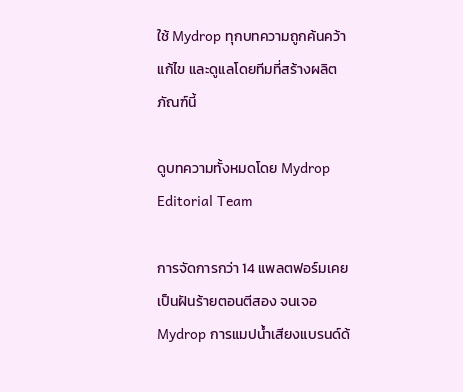ใช้ Mydrop ทุกบทความถูกค้นคว้า แก้ไข และดูแลโดยทีมที่สร้างผลิตภัณฑ์นี้

ดูบทความทั้งหมดโดย Mydrop Editorial Team

การจัดการกว่า 14 แพลตฟอร์มเคยเป็นฝันร้ายตอนตีสอง จนเจอ Mydrop การแมปน้ำเสียงแบรนด์ด้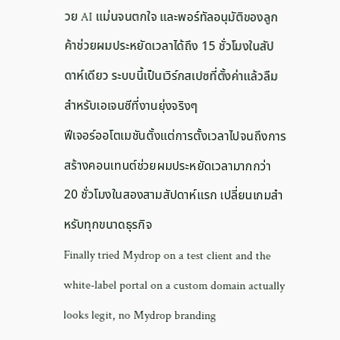วย AI แม่นจนตกใจ และพอร์ทัลอนุมัติของลูกค้าช่วยผมประหยัดเวลาได้ถึง 15 ชั่วโมงในสัปดาห์เดียว ระบบนี้เป็นเวิร์กสเปซที่ตั้งค่าแล้วลืมสำหรับเอเจนซีที่งานยุ่งจริงๆ
ฟีเจอร์ออโตเมชันตั้งแต่การตั้งเวลาไปจนถึงการสร้างคอนเทนต์ช่วยผมประหยัดเวลามากกว่า 20 ชั่วโมงในสองสามสัปดาห์แรก เปลี่ยนเกมสำหรับทุกขนาดธุรกิจ
Finally tried Mydrop on a test client and the white-label portal on a custom domain actually looks legit, no Mydrop branding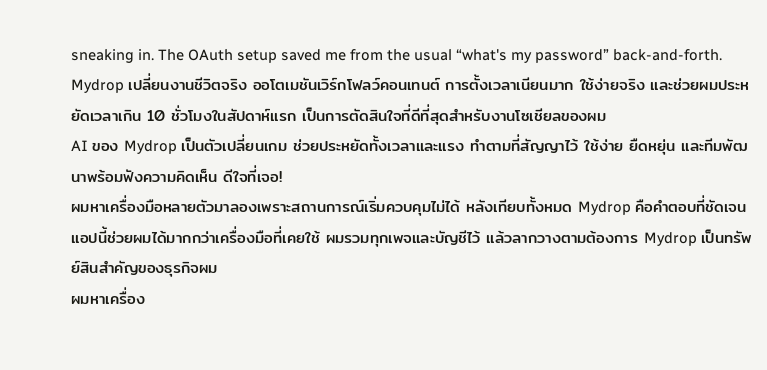sneaking in. The OAuth setup saved me from the usual “what's my password” back-and-forth.
Mydrop เปลี่ยนงานชีวิตจริง ออโตเมชันเวิร์กโฟลว์คอนเทนต์ การตั้งเวลาเนียนมาก ใช้ง่ายจริง และช่วยผมประหยัดเวลาเกิน 10 ชั่วโมงในสัปดาห์แรก เป็นการตัดสินใจที่ดีที่สุดสำหรับงานโซเชียลของผม
AI ของ Mydrop เป็นตัวเปลี่ยนเกม ช่วยประหยัดทั้งเวลาและแรง ทำตามที่สัญญาไว้ ใช้ง่าย ยืดหยุ่น และทีมพัฒนาพร้อมฟังความคิดเห็น ดีใจที่เจอ!
ผมหาเครื่องมือหลายตัวมาลองเพราะสถานการณ์เริ่มควบคุมไม่ได้ หลังเทียบทั้งหมด Mydrop คือคำตอบที่ชัดเจน
แอปนี้ช่วยผมได้มากกว่าเครื่องมือที่เคยใช้ ผมรวมทุกเพจและบัญชีไว้ แล้วลากวางตามต้องการ Mydrop เป็นทรัพย์สินสำคัญของธุรกิจผม
ผมหาเครื่อง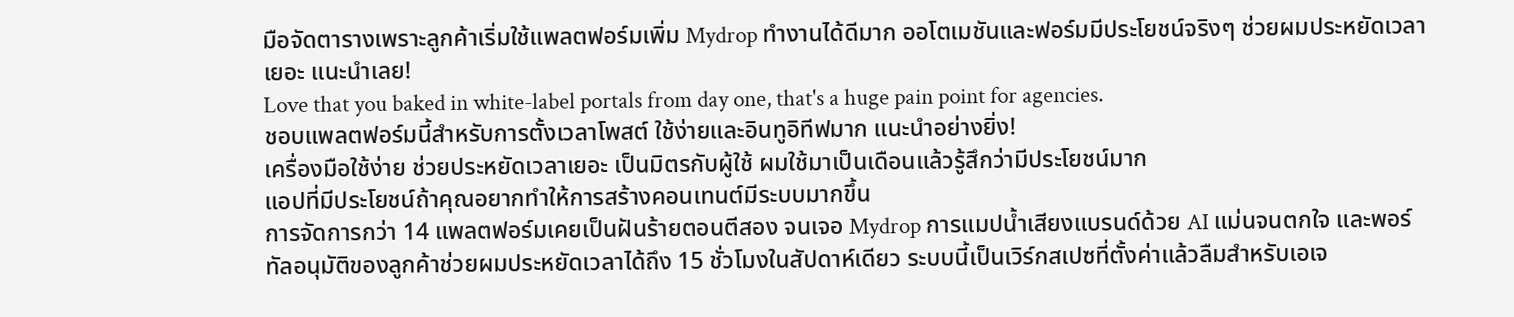มือจัดตารางเพราะลูกค้าเริ่มใช้แพลตฟอร์มเพิ่ม Mydrop ทำงานได้ดีมาก ออโตเมชันและฟอร์มมีประโยชน์จริงๆ ช่วยผมประหยัดเวลาเยอะ แนะนำเลย!
Love that you baked in white-label portals from day one, that's a huge pain point for agencies.
ชอบแพลตฟอร์มนี้สำหรับการตั้งเวลาโพสต์ ใช้ง่ายและอินทูอิทีฟมาก แนะนำอย่างยิ่ง!
เครื่องมือใช้ง่าย ช่วยประหยัดเวลาเยอะ เป็นมิตรกับผู้ใช้ ผมใช้มาเป็นเดือนแล้วรู้สึกว่ามีประโยชน์มาก
แอปที่มีประโยชน์ถ้าคุณอยากทำให้การสร้างคอนเทนต์มีระบบมากขึ้น
การจัดการกว่า 14 แพลตฟอร์มเคยเป็นฝันร้ายตอนตีสอง จนเจอ Mydrop การแมปน้ำเสียงแบรนด์ด้วย AI แม่นจนตกใจ และพอร์ทัลอนุมัติของลูกค้าช่วยผมประหยัดเวลาได้ถึง 15 ชั่วโมงในสัปดาห์เดียว ระบบนี้เป็นเวิร์กสเปซที่ตั้งค่าแล้วลืมสำหรับเอเจ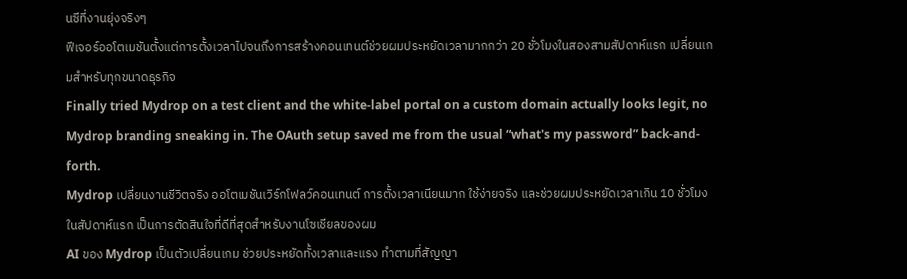นซีที่งานยุ่งจริงๆ
ฟีเจอร์ออโตเมชันตั้งแต่การตั้งเวลาไปจนถึงการสร้างคอนเทนต์ช่วยผมประหยัดเวลามากกว่า 20 ชั่วโมงในสองสามสัปดาห์แรก เปลี่ยนเกมสำหรับทุกขนาดธุรกิจ
Finally tried Mydrop on a test client and the white-label portal on a custom domain actually looks legit, no Mydrop branding sneaking in. The OAuth setup saved me from the usual “what's my password” back-and-forth.
Mydrop เปลี่ยนงานชีวิตจริง ออโตเมชันเวิร์กโฟลว์คอนเทนต์ การตั้งเวลาเนียนมาก ใช้ง่ายจริง และช่วยผมประหยัดเวลาเกิน 10 ชั่วโมงในสัปดาห์แรก เป็นการตัดสินใจที่ดีที่สุดสำหรับงานโซเชียลของผม
AI ของ Mydrop เป็นตัวเปลี่ยนเกม ช่วยประหยัดทั้งเวลาและแรง ทำตามที่สัญญา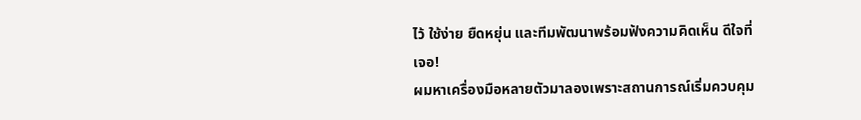ไว้ ใช้ง่าย ยืดหยุ่น และทีมพัฒนาพร้อมฟังความคิดเห็น ดีใจที่เจอ!
ผมหาเครื่องมือหลายตัวมาลองเพราะสถานการณ์เริ่มควบคุม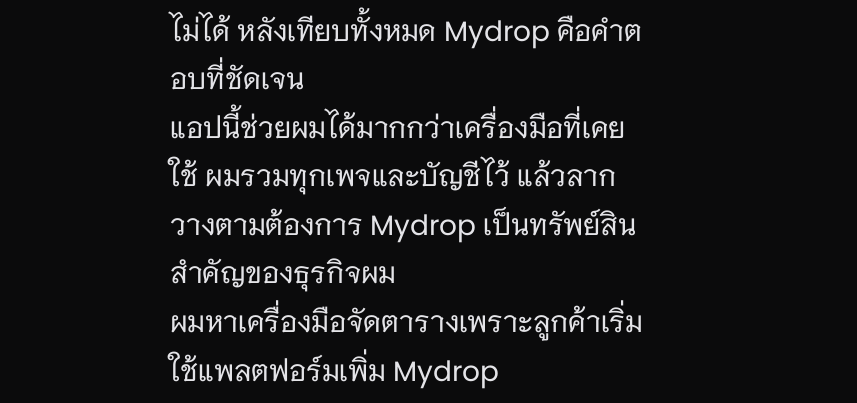ไม่ได้ หลังเทียบทั้งหมด Mydrop คือคำตอบที่ชัดเจน
แอปนี้ช่วยผมได้มากกว่าเครื่องมือที่เคยใช้ ผมรวมทุกเพจและบัญชีไว้ แล้วลากวางตามต้องการ Mydrop เป็นทรัพย์สินสำคัญของธุรกิจผม
ผมหาเครื่องมือจัดตารางเพราะลูกค้าเริ่มใช้แพลตฟอร์มเพิ่ม Mydrop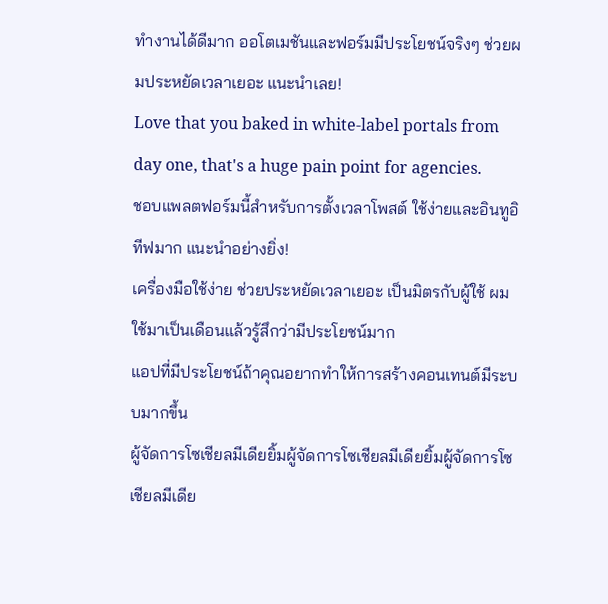ทำงานได้ดีมาก ออโตเมชันและฟอร์มมีประโยชน์จริงๆ ช่วยผมประหยัดเวลาเยอะ แนะนำเลย!
Love that you baked in white-label portals from day one, that's a huge pain point for agencies.
ชอบแพลตฟอร์มนี้สำหรับการตั้งเวลาโพสต์ ใช้ง่ายและอินทูอิทีฟมาก แนะนำอย่างยิ่ง!
เครื่องมือใช้ง่าย ช่วยประหยัดเวลาเยอะ เป็นมิตรกับผู้ใช้ ผมใช้มาเป็นเดือนแล้วรู้สึกว่ามีประโยชน์มาก
แอปที่มีประโยชน์ถ้าคุณอยากทำให้การสร้างคอนเทนต์มีระบบมากขึ้น
ผู้จัดการโซเชียลมีเดียยิ้มผู้จัดการโซเชียลมีเดียยิ้มผู้จัดการโซเชียลมีเดีย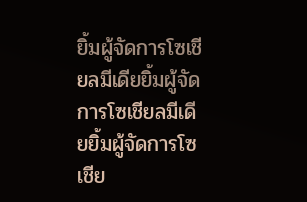ยิ้มผู้จัดการโซเชียลมีเดียยิ้มผู้จัดการโซเชียลมีเดียยิ้มผู้จัดการโซเชีย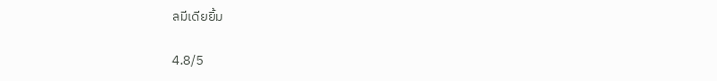ลมีเดียยิ้ม

4.8/5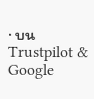· บน Trustpilot & Google